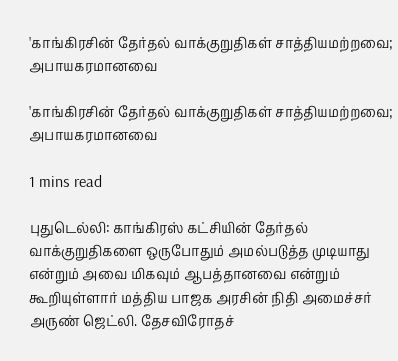'காங்கிரசின் தேர்தல் வாக்குறுதிகள் சாத்தியமற்றவை; அபாயகரமானவை

'காங்கிரசின் தேர்தல் வாக்குறுதிகள் சாத்தியமற்றவை; அபாயகரமானவை

1 mins read

புதுடெல்லி: காங்கிரஸ் கட்சியின் தேர்தல் வாக்குறுதிகளை ஒருபோதும் அமல்படுத்த முடியாது என்றும் அவை மிகவும் ஆபத்தானவை என்றும் கூறியுள்ளார் மத்திய பாஜக அரசின் நிதி அமைச்சர் அருண் ஜெட்லி. தேசவிரோதச்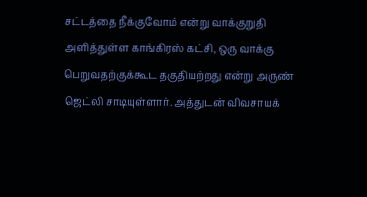சட்டத்தை நீக்குவோம் என்று வாக்குறுதி அளித்துள்ள காங்கிரஸ் கட்சி, ஒரு வாக்கு பெறுவதற்குக்கூட தகுதியற்றது என்று அருண் ஜெட்லி சாடியுள்ளார். அத்துடன் விவசாயக்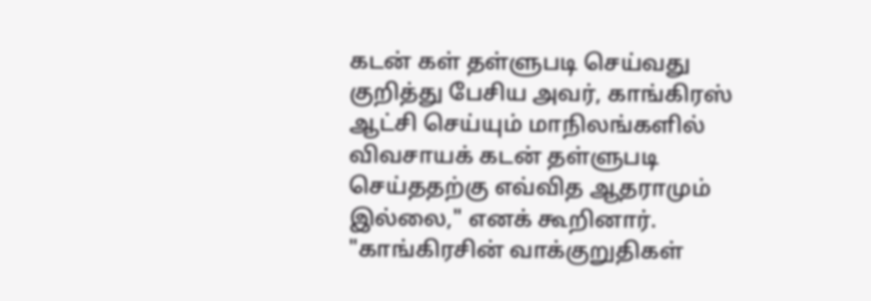கடன் கள் தள்ளுபடி செய்வது குறித்து பேசிய அவர், காங்கிரஸ் ஆட்சி செய்யும் மாநிலங்களில் விவசாயக் கடன் தள்ளுபடி செய்ததற்கு எவ்வித ஆதராமும் இல்லை," எனக் கூறினார். "காங்கிரசின் வாக்குறுதிகள்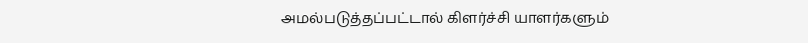அமல்படுத்தப்பட்டால் கிளர்ச்சி யாளர்களும்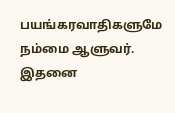பயங்கரவாதிகளுமே நம்மை ஆளுவர். இதனை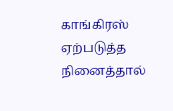காங்கிரஸ் ஏற்படுத்த நினைத்தால்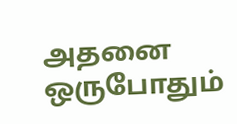அதனை ஒருபோதும்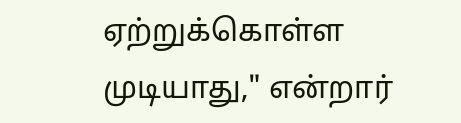ஏற்றுக்கொள்ள முடியாது," என்றார்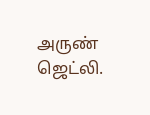அருண் ஜெட்லி.